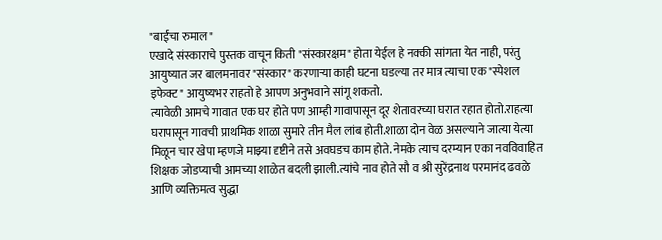"बाईंचा रुमाल"
एखादे संस्काराचे पुस्तक वाचून किती "संस्कारक्षम" होता येईल हे नक्की सांगता येत नाही, परंतु आयुष्यात जर बालमनावर "संस्कार" करणाऱ्या काही घटना घडल्या तर मात्र त्याचा एक "स्पेशल इफेक्ट" आयुष्यभर राहतो हे आपण अनुभवाने सांगू शकतो.
त्यावेळी आमचे गावात एक घर होते पण आम्ही गावापासून दूर शेतावरच्या घरात रहात होतो.राहत्या घरापासून गावची प्राथमिक शाळा सुमारे तीन मैल लांब होती.शाळा दोन वेळ असल्याने जात्या येत्या मिळून चार खेपा म्हणजे माझ्या दृष्टीने तसे अवघडच काम होते. नेमके त्याच दरम्यान एका नवविवाहित शिक्षक जोडप्याची आमच्या शाळेत बदली झाली.त्यांचे नाव होते सौ व श्री सुरेंद्रनाथ परमानंद ढवळे आणि व्यक्तिमत्व सुद्धा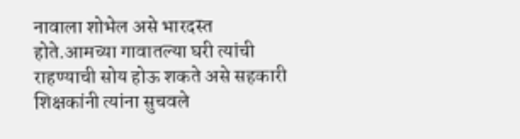नावाला शोभेल असे भारदस्त होते.आमच्या गावातल्या घरी त्यांची राहण्याची सोय होऊ शकते असे सहकारी शिक्षकांनी त्यांना सुचवले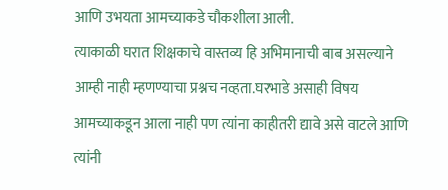आणि उभयता आमच्याकडे चौकशीला आली.
त्याकाळी घरात शिक्षकाचे वास्तव्य हि अभिमानाची बाब असल्याने आम्ही नाही म्हणण्याचा प्रश्नच नव्हता.घरभाडे असाही विषय आमच्याकडून आला नाही पण त्यांना काहीतरी द्यावे असे वाटले आणि त्यांनी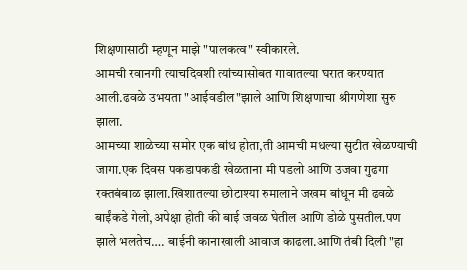शिक्षणासाठी म्हणून माझे "पालकत्व" स्वीकारले.
आमची रवानगी त्याचदिवशी त्यांच्यासोबत गावातल्या घरात करण्यात आली.ढवळे उभयता "आईवडील"झाले आणि शिक्षणाचा श्रीगणेशा सुरु झाला.
आमच्या शाळेच्या समोर एक बांध होता,ती आमची मधल्या सुटीत खेळण्याची जागा.एक दिवस पकडापकडी खेळताना मी पडलो आणि उजवा गुढगा रक्तबंबाळ झाला.खिशातल्या छोटाश्या रुमालाने जखम बांधून मी ढवळे बाईंकडे गेलो,अपेक्षा होती की बाई जवळ घेतील आणि डोळे पुसतील.पण झाले भलतेच…. बाईनी कानाखाली आवाज काढला.आणि तंबी दिली "हा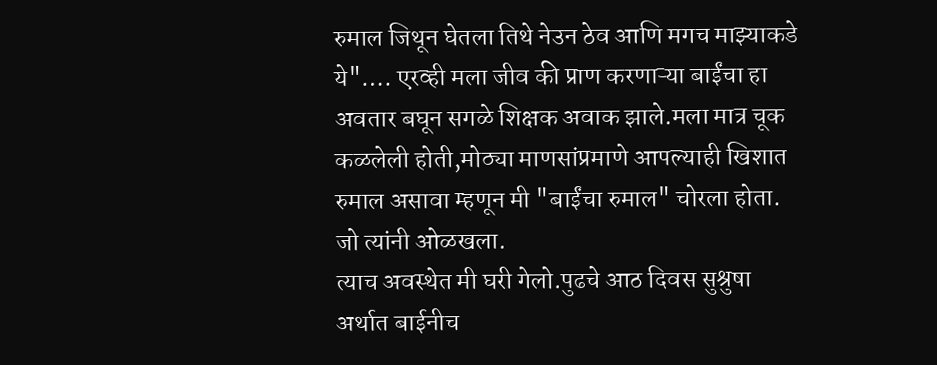रुमाल जिथून घेतला तिथे नेउन ठेव आणि मगच माझ्याकडे ये"…. एरव्ही मला जीव की प्राण करणाऱ्या बाईंचा हा अवतार बघून सगळे शिक्षक अवाक झाले.मला मात्र चूक कळलेली होती,मोठ्या माणसांप्रमाणे आपल्याही खिशात रुमाल असावा म्हणून मी "बाईंचा रुमाल" चोरला होता. जो त्यांनी ओळखला.
त्याच अवस्थेत मी घरी गेलो.पुढचे आठ दिवस सुश्रुषा अर्थात बाईनीच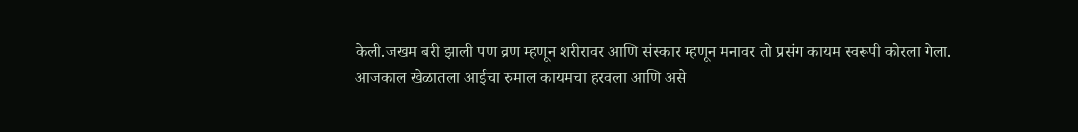केली.जखम बरी झाली पण व्रण म्हणून शरीरावर आणि संस्कार म्हणून मनावर तो प्रसंग कायम स्वरूपी कोरला गेला.
आजकाल खेळातला आईचा रुमाल कायमचा हरवला आणि असे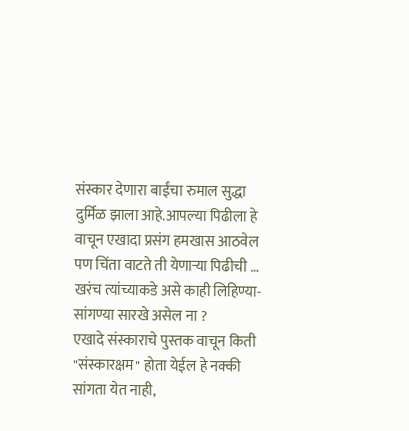संस्कार देणारा बाईंचा रुमाल सुद्धा दुर्मिळ झाला आहे.आपल्या पिढीला हे वाचून एखादा प्रसंग हमखास आठवेल पण चिंता वाटते ती येणाऱ्या पिढीची …
खरंच त्यांच्याकडे असे काही लिहिण्या-सांगण्या सारखे असेल ना ?
एखादे संस्काराचे पुस्तक वाचून किती "संस्कारक्षम" होता येईल हे नक्की सांगता येत नाही,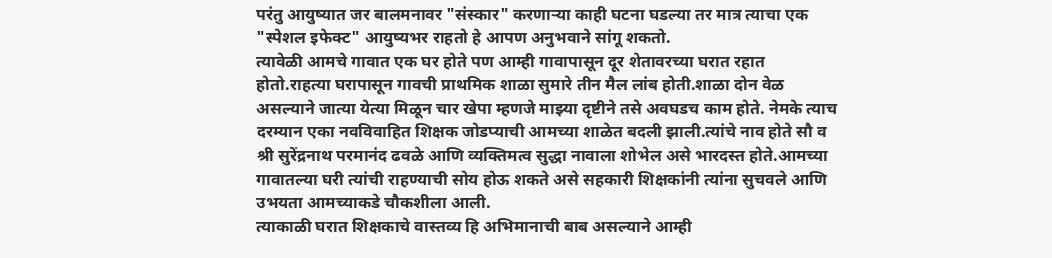परंतु आयुष्यात जर बालमनावर "संस्कार" करणाऱ्या काही घटना घडल्या तर मात्र त्याचा एक "स्पेशल इफेक्ट" आयुष्यभर राहतो हे आपण अनुभवाने सांगू शकतो.
त्यावेळी आमचे गावात एक घर होते पण आम्ही गावापासून दूर शेतावरच्या घरात रहात होतो.राहत्या घरापासून गावची प्राथमिक शाळा सुमारे तीन मैल लांब होती.शाळा दोन वेळ असल्याने जात्या येत्या मिळून चार खेपा म्हणजे माझ्या दृष्टीने तसे अवघडच काम होते. नेमके त्याच दरम्यान एका नवविवाहित शिक्षक जोडप्याची आमच्या शाळेत बदली झाली.त्यांचे नाव होते सौ व श्री सुरेंद्रनाथ परमानंद ढवळे आणि व्यक्तिमत्व सुद्धा नावाला शोभेल असे भारदस्त होते.आमच्या गावातल्या घरी त्यांची राहण्याची सोय होऊ शकते असे सहकारी शिक्षकांनी त्यांना सुचवले आणि उभयता आमच्याकडे चौकशीला आली.
त्याकाळी घरात शिक्षकाचे वास्तव्य हि अभिमानाची बाब असल्याने आम्ही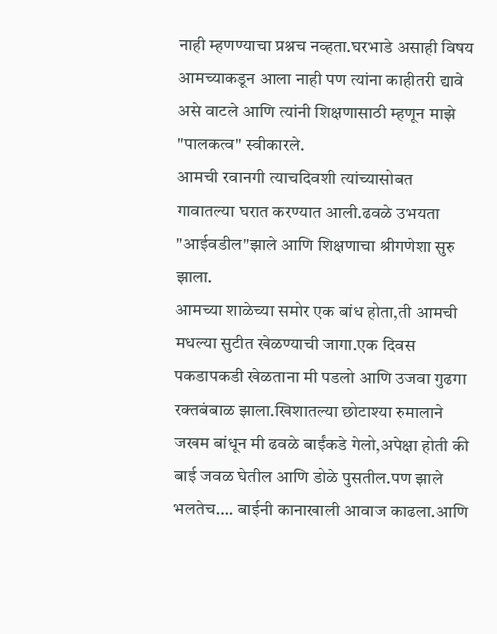नाही म्हणण्याचा प्रश्नच नव्हता.घरभाडे असाही विषय आमच्याकडून आला नाही पण त्यांना काहीतरी द्यावे असे वाटले आणि त्यांनी शिक्षणासाठी म्हणून माझे "पालकत्व" स्वीकारले.
आमची रवानगी त्याचदिवशी त्यांच्यासोबत गावातल्या घरात करण्यात आली.ढवळे उभयता "आईवडील"झाले आणि शिक्षणाचा श्रीगणेशा सुरु झाला.
आमच्या शाळेच्या समोर एक बांध होता,ती आमची मधल्या सुटीत खेळण्याची जागा.एक दिवस पकडापकडी खेळताना मी पडलो आणि उजवा गुढगा रक्तबंबाळ झाला.खिशातल्या छोटाश्या रुमालाने जखम बांधून मी ढवळे बाईंकडे गेलो,अपेक्षा होती की बाई जवळ घेतील आणि डोळे पुसतील.पण झाले भलतेच…. बाईनी कानाखाली आवाज काढला.आणि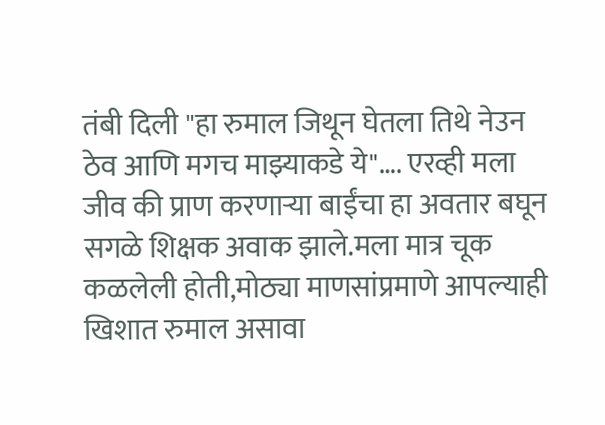तंबी दिली "हा रुमाल जिथून घेतला तिथे नेउन ठेव आणि मगच माझ्याकडे ये"…. एरव्ही मला जीव की प्राण करणाऱ्या बाईंचा हा अवतार बघून सगळे शिक्षक अवाक झाले.मला मात्र चूक कळलेली होती,मोठ्या माणसांप्रमाणे आपल्याही खिशात रुमाल असावा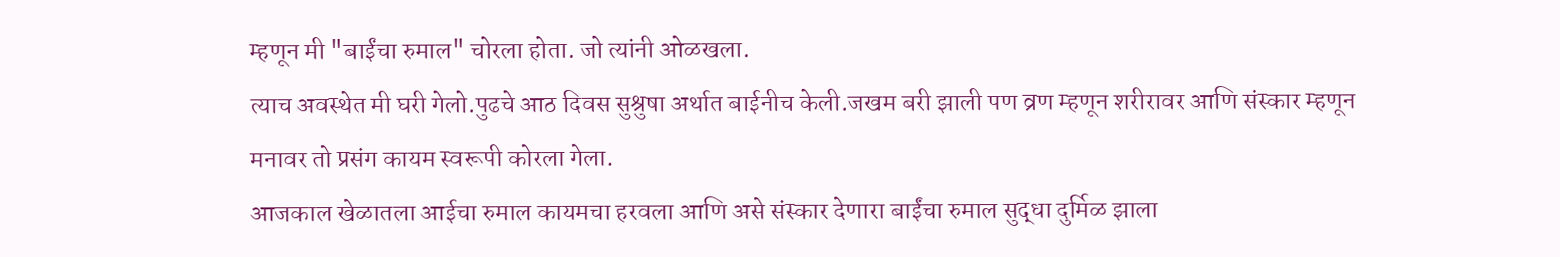म्हणून मी "बाईंचा रुमाल" चोरला होता. जो त्यांनी ओळखला.
त्याच अवस्थेत मी घरी गेलो.पुढचे आठ दिवस सुश्रुषा अर्थात बाईनीच केली.जखम बरी झाली पण व्रण म्हणून शरीरावर आणि संस्कार म्हणून मनावर तो प्रसंग कायम स्वरूपी कोरला गेला.
आजकाल खेळातला आईचा रुमाल कायमचा हरवला आणि असे संस्कार देणारा बाईंचा रुमाल सुद्धा दुर्मिळ झाला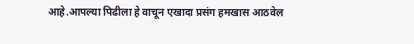आहे.आपल्या पिढीला हे वाचून एखादा प्रसंग हमखास आठवेल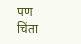पण चिंता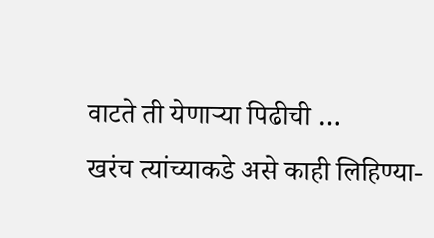वाटते ती येणाऱ्या पिढीची …
खरंच त्यांच्याकडे असे काही लिहिण्या-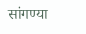सांगण्या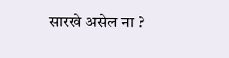सारखे असेल ना ?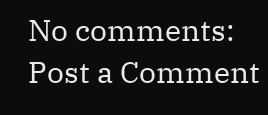No comments:
Post a Comment